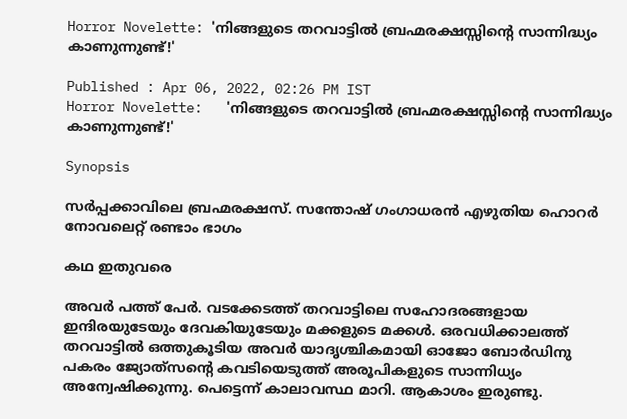Horror Novelette: 'നിങ്ങളുടെ തറവാട്ടില്‍ ബ്രഹ്മരക്ഷസ്സിന്റെ സാന്നിദ്ധ്യം കാണുന്നുണ്ട്!'

Published : Apr 06, 2022, 02:26 PM IST
Horror Novelette:   'നിങ്ങളുടെ തറവാട്ടില്‍ ബ്രഹ്മരക്ഷസ്സിന്റെ സാന്നിദ്ധ്യം കാണുന്നുണ്ട്!'

Synopsis

സര്‍പ്പക്കാവിലെ ബ്രഹ്മരക്ഷസ്. സന്തോഷ് ഗംഗാധരന്‍ എഴുതിയ ഹൊറര്‍ നോവലെറ്റ് രണ്ടാം ഭാഗം

കഥ ഇതുവരെ

അവര്‍ പത്ത് പേര്‍. വടക്കേടത്ത് തറവാട്ടിലെ സഹോദരങ്ങളായ ഇന്ദിരയുടേയും ദേവകിയുടേയും മക്കളുടെ മക്കള്‍. ഒരവധിക്കാലത്ത് തറവാട്ടില്‍ ഒത്തുകൂടിയ അവര്‍ യാദൃശ്ചികമായി ഓജോ ബോര്‍ഡിനു പകരം ജ്യോത്‌സന്റെ കവടിയെടുത്ത് അരൂപികളുടെ സാന്നിധ്യം അന്വേഷിക്കുന്നു. പെട്ടെന്ന് കാലാവസ്ഥ മാറി. ആകാശം ഇരുണ്ടു.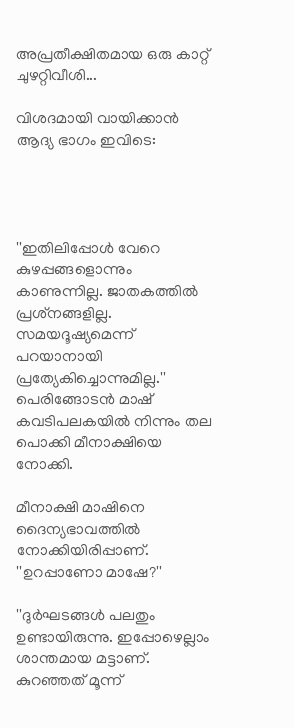അപ്രതീക്ഷിതമായ ഒരു കാറ്റ് ചുഴറ്റിവീശി...

വിശദമായി വായിക്കാന്‍ ആദ്യ ഭാഗം ഇവിടെ:




''ഇതിലിപ്പോള്‍ വേറെ കുഴപ്പങ്ങളൊന്നും കാണുന്നില്ല. ജാതകത്തില്‍ പ്രശ്‌നങ്ങളില്ല. സമയദൂഷ്യമെന്ന് പറയാനായി പ്രത്യേകിച്ചൊന്നുമില്ല.'' പെരിങ്ങോടന്‍ മാഷ് കവടിപലകയില്‍ നിന്നും തല പൊക്കി മീനാക്ഷിയെ നോക്കി.

മീനാക്ഷി മാഷിനെ ദൈന്യഭാവത്തില്‍ നോക്കിയിരിപ്പാണ്. ''ഉറപ്പാണോ മാഷേ?''

''ദുര്‍ഘടങ്ങള്‍ പലതും ഉണ്ടായിരുന്നു. ഇപ്പോഴെല്ലാം ശാന്തമായ മട്ടാണ്. കുറഞ്ഞത് മൂന്ന്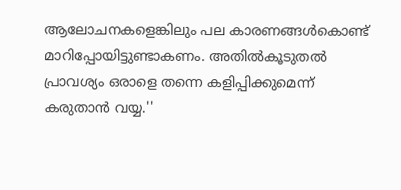ആലോചനകളെങ്കിലും പല കാരണങ്ങള്‍കൊണ്ട് മാറിപ്പോയിട്ടുണ്ടാകണം. അതില്‍കൂടുതല്‍ പ്രാവശ്യം ഒരാളെ തന്നെ കളിപ്പിക്കുമെന്ന് കരുതാന്‍ വയ്യ.''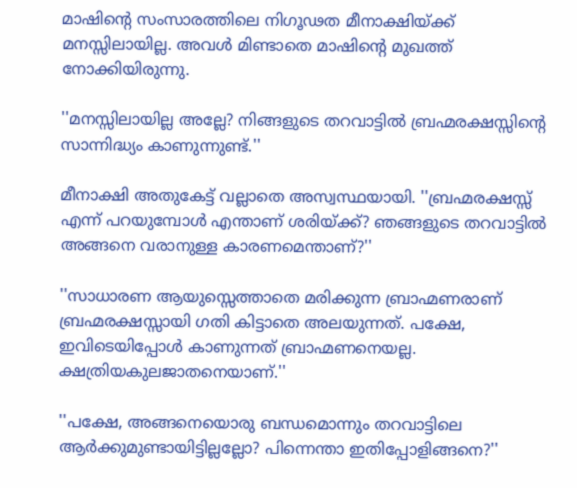മാഷിന്റെ സംസാരത്തിലെ നിഗൂഢത മീനാക്ഷിയ്ക്ക് മനസ്സിലായില്ല. അവള്‍ മിണ്ടാതെ മാഷിന്റെ മുഖത്ത് നോക്കിയിരുന്നു.

''മനസ്സിലായില്ല അല്ലേ? നിങ്ങളുടെ തറവാട്ടില്‍ ബ്രഹ്മരക്ഷസ്സിന്റെ സാന്നിദ്ധ്യം കാണുന്നുണ്ട്.''

മീനാക്ഷി അതുകേട്ട് വല്ലാതെ അസ്വസ്ഥയായി. ''ബ്രഹ്മരക്ഷസ്സ് എന്ന് പറയുമ്പോള്‍ എന്താണ് ശരിയ്ക്ക്? ഞങ്ങളുടെ തറവാട്ടില്‍ അങ്ങനെ വരാനുള്ള കാരണമെന്താണ്?''

''സാധാരണ ആയുസ്സെത്താതെ മരിക്കുന്ന ബ്രാഹ്മണരാണ് ബ്രഹ്മരക്ഷസ്സായി ഗതി കിട്ടാതെ അലയുന്നത്. പക്ഷേ, ഇവിടെയിപ്പോള്‍ കാണുന്നത് ബ്രാഹ്മണനെയല്ല. ക്ഷത്രിയകുലജാതനെയാണ്.''

''പക്ഷേ, അങ്ങനെയൊരു ബന്ധമൊന്നും തറവാട്ടിലെ ആര്‍ക്കുമുണ്ടായിട്ടില്ലല്ലോ? പിന്നെന്താ ഇതിപ്പോളിങ്ങനെ?''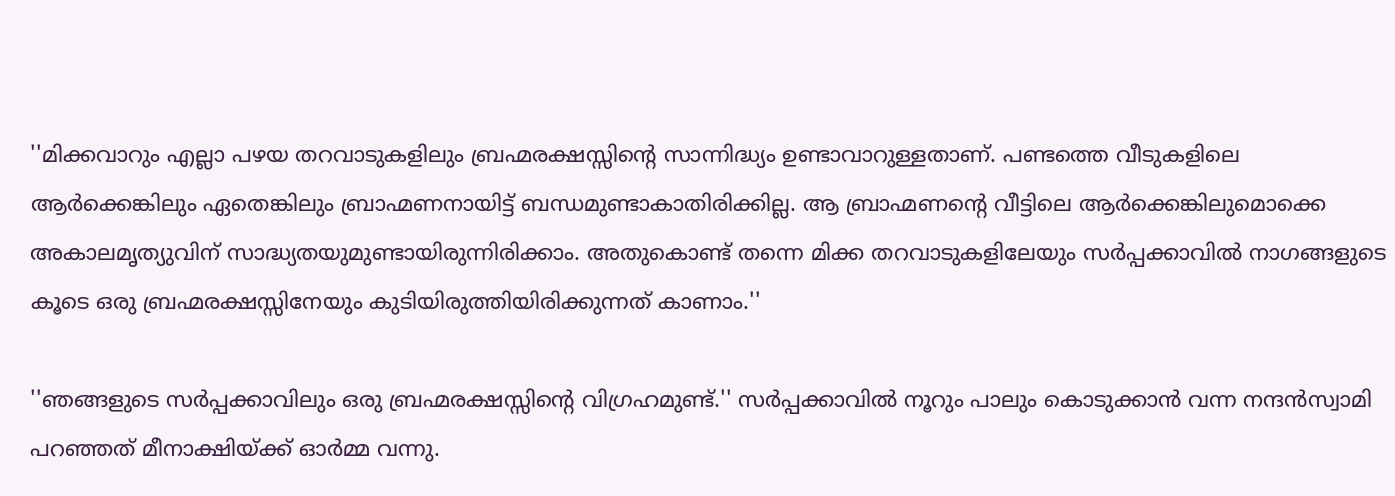''മിക്കവാറും എല്ലാ പഴയ തറവാടുകളിലും ബ്രഹ്മരക്ഷസ്സിന്റെ സാന്നിദ്ധ്യം ഉണ്ടാവാറുള്ളതാണ്. പണ്ടത്തെ വീടുകളിലെ ആര്‍ക്കെങ്കിലും ഏതെങ്കിലും ബ്രാഹ്മണനായിട്ട് ബന്ധമുണ്ടാകാതിരിക്കില്ല. ആ ബ്രാഹ്മണന്റെ വീട്ടിലെ ആര്‍ക്കെങ്കിലുമൊക്കെ അകാലമൃത്യുവിന് സാദ്ധ്യതയുമുണ്ടായിരുന്നിരിക്കാം. അതുകൊണ്ട് തന്നെ മിക്ക തറവാടുകളിലേയും സര്‍പ്പക്കാവില്‍ നാഗങ്ങളുടെ കൂടെ ഒരു ബ്രഹ്മരക്ഷസ്സിനേയും കുടിയിരുത്തിയിരിക്കുന്നത് കാണാം.''

''ഞങ്ങളുടെ സര്‍പ്പക്കാവിലും ഒരു ബ്രഹ്മരക്ഷസ്സിന്റെ വിഗ്രഹമുണ്ട്.'' സര്‍പ്പക്കാവില്‍ നൂറും പാലും കൊടുക്കാന്‍ വന്ന നന്ദന്‍സ്വാമി പറഞ്ഞത് മീനാക്ഷിയ്ക്ക് ഓര്‍മ്മ വന്നു.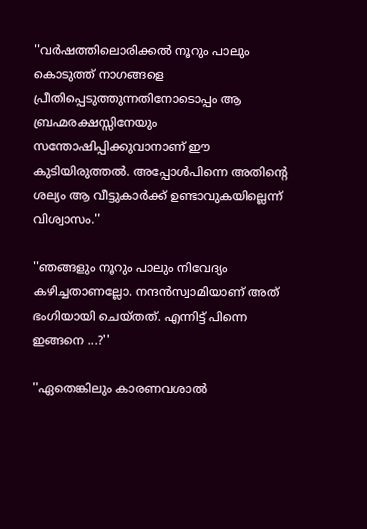''വര്‍ഷത്തിലൊരിക്കല്‍ നൂറും പാലും കൊടുത്ത് നാഗങ്ങളെ പ്രീതിപ്പെടുത്തുന്നതിനോടൊപ്പം ആ ബ്രഹ്മരക്ഷസ്സിനേയും സന്തോഷിപ്പിക്കുവാനാണ് ഈ കുടിയിരുത്തല്‍. അപ്പോള്‍പിന്നെ അതിന്റെ ശല്യം ആ വീട്ടുകാര്‍ക്ക് ഉണ്ടാവുകയില്ലെന്ന് വിശ്വാസം.''

''ഞങ്ങളും നൂറും പാലും നിവേദ്യം കഴിച്ചതാണല്ലോ. നന്ദന്‍സ്വാമിയാണ് അത് ഭംഗിയായി ചെയ്തത്. എന്നിട്ട് പിന്നെ ഇങ്ങനെ ...?''

''ഏതെങ്കിലും കാരണവശാല്‍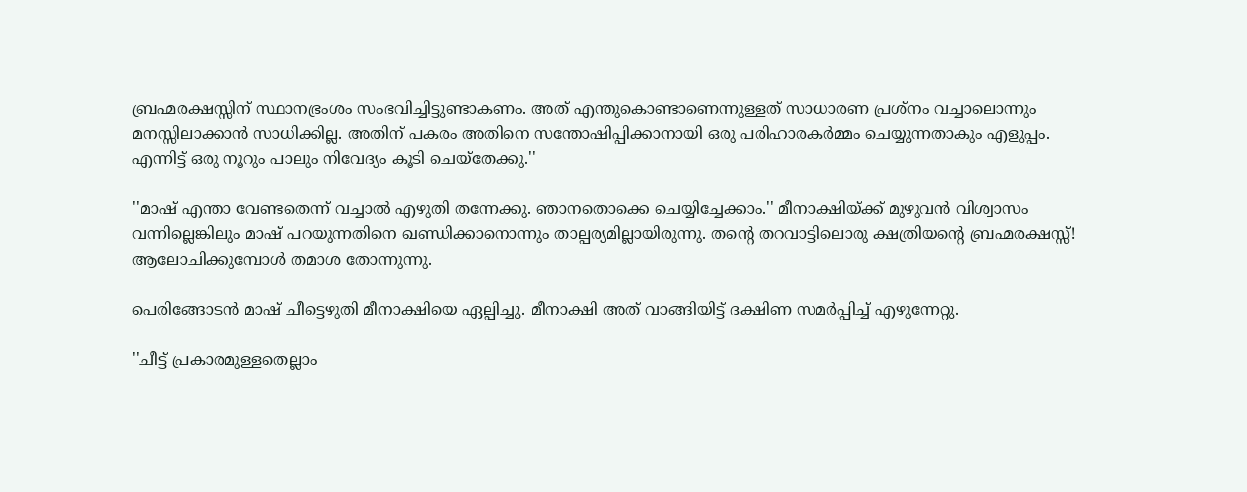ബ്രഹ്മരക്ഷസ്സിന് സ്ഥാനഭ്രംശം സംഭവിച്ചിട്ടുണ്ടാകണം. അത് എന്തുകൊണ്ടാണെന്നുള്ളത് സാധാരണ പ്രശ്‌നം വച്ചാലൊന്നും മനസ്സിലാക്കാന്‍ സാധിക്കില്ല. അതിന് പകരം അതിനെ സന്തോഷിപ്പിക്കാനായി ഒരു പരിഹാരകര്‍മ്മം ചെയ്യുന്നതാകും എളുപ്പം. എന്നിട്ട് ഒരു നൂറും പാലും നിവേദ്യം കൂടി ചെയ്‌തേക്കു.''

''മാഷ് എന്താ വേണ്ടതെന്ന് വച്ചാല്‍ എഴുതി തന്നേക്കു. ഞാനതൊക്കെ ചെയ്യിച്ചേക്കാം.'' മീനാക്ഷിയ്ക്ക് മുഴുവന്‍ വിശ്വാസം വന്നില്ലെങ്കിലും മാഷ് പറയുന്നതിനെ ഖണ്ഡിക്കാനൊന്നും താല്പര്യമില്ലായിരുന്നു. തന്റെ തറവാട്ടിലൊരു ക്ഷത്രിയന്റെ ബ്രഹ്മരക്ഷസ്സ്! ആലോചിക്കുമ്പോള്‍ തമാശ തോന്നുന്നു.

പെരിങ്ങോടന്‍ മാഷ് ചീട്ടെഴുതി മീനാക്ഷിയെ ഏല്പിച്ചു. മീനാക്ഷി അത് വാങ്ങിയിട്ട് ദക്ഷിണ സമര്‍പ്പിച്ച് എഴുന്നേറ്റു.

''ചീട്ട് പ്രകാരമുള്ളതെല്ലാം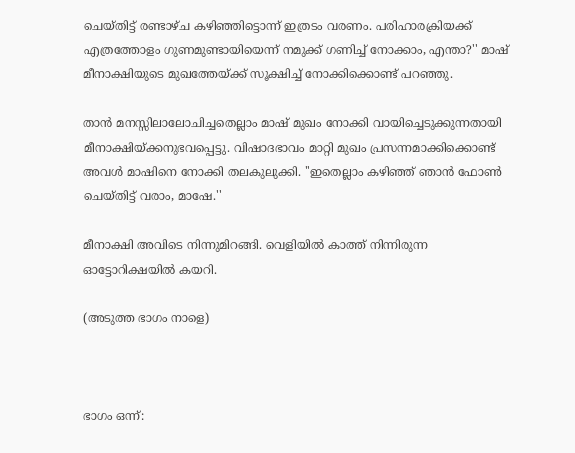ചെയ്തിട്ട് രണ്ടാഴ്ച കഴിഞ്ഞിട്ടൊന്ന് ഇത്രടം വരണം. പരിഹാരക്രിയക്ക് എത്രത്തോളം ഗുണമുണ്ടായിയെന്ന് നമുക്ക് ഗണിച്ച് നോക്കാം, എന്താ?'' മാഷ് മീനാക്ഷിയുടെ മുഖത്തേയ്ക്ക് സൂക്ഷിച്ച് നോക്കിക്കൊണ്ട് പറഞ്ഞു.

താന്‍ മനസ്സിലാലോചിച്ചതെല്ലാം മാഷ് മുഖം നോക്കി വായിച്ചെടുക്കുന്നതായി മീനാക്ഷിയ്ക്കനുഭവപ്പെട്ടു. വിഷാദഭാവം മാറ്റി മുഖം പ്രസന്നമാക്കിക്കൊണ്ട് അവള്‍ മാഷിനെ നോക്കി തലകുലുക്കി. ''ഇതെല്ലാം കഴിഞ്ഞ് ഞാന്‍ ഫോണ്‍ ചെയ്തിട്ട് വരാം, മാഷേ.''

മീനാക്ഷി അവിടെ നിന്നുമിറങ്ങി. വെളിയില്‍ കാത്ത് നിന്നിരുന്ന ഓട്ടോറിക്ഷയില്‍ കയറി.

(അടുത്ത ഭാഗം നാളെ)



ഭാഗം ഒന്ന്: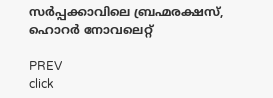സര്‍പ്പക്കാവിലെ ബ്രഹ്മരക്ഷസ്, ഹൊറര്‍ നോവലെറ്റ്

PREV
click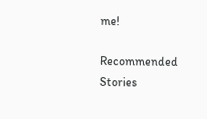me!

Recommended Stories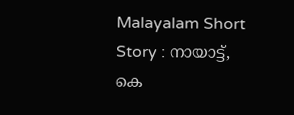Malayalam Short Story : നായാട്ട്, കെ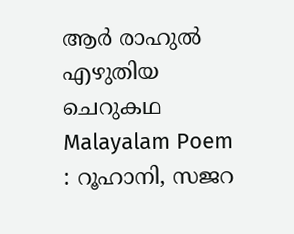ആര്‍ രാഹുല്‍ എഴുതിയ ചെറുകഥ
Malayalam Poem : റൂഹാനി, സജറ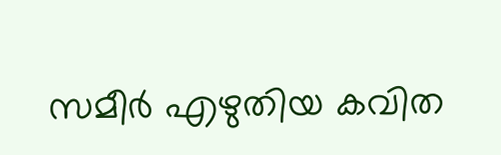സമീര്‍ എഴുതിയ കവിത